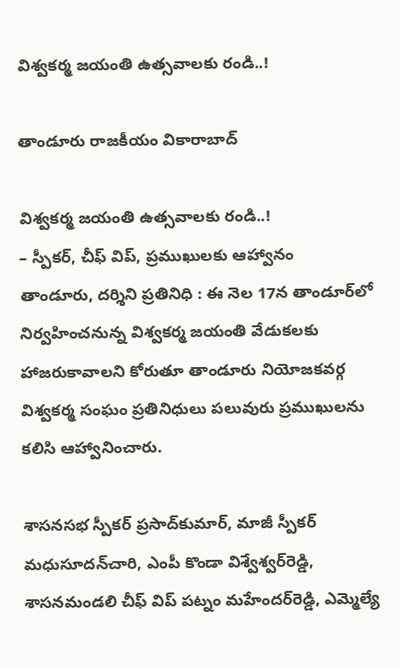విశ్వకర్మ జయంతి ఉత్సవాలకు రండి..!

తాండూరు రాజకీయం వికారాబాద్

విశ్వకర్మ జయంతి ఉత్సవాలకు రండి..!
– స్పీకర్, చీఫ్ విప్, ప్రముఖులకు ఆహ్వానం
తాండూరు, దర్శిని ప్రతినిధి : ఈ నెల 17న తాండూర్‌లో నిర్వహించనున్న విశ్వకర్మ జయంతి వేడుకలకు హాజరుకావాలని కోరుతూ తాండూరు నియోజకవర్గ విశ్వకర్మ సంఘం ప్రతినిధులు పలువురు ప్రముఖులను కలిసి ఆహ్వానించారు.

శాసనసభ స్పీకర్‌ ప్రసాద్‌కుమార్‌, మాజీ స్పీకర్‌ మధుసూదన్‌చారి, ఎంపీ కొండా విశ్వేశ్వర్‌రెడ్డి, శాసనమండలి చీఫ్‌ విప్‌ పట్నం మహేందర్‌రెడ్డి, ఎమ్మెల్యే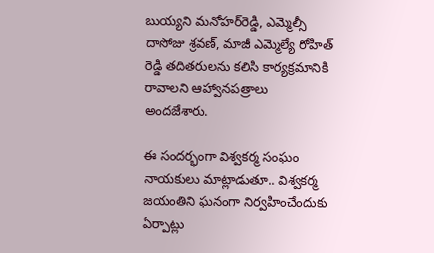బుయ్యని మనోహర్‌రెడ్డి, ఎమ్మెల్సీ దాసోజు శ్రవణ్‌, మాజీ ఎమ్మెల్యే రోహిత్ రెడ్డి తదితరులను కలిసి కార్యక్రమానికి రావాలని ఆహ్వానపత్రాలు అందజేశారు.

ఈ సందర్భంగా విశ్వకర్మ సంఘం నాయకులు మాట్లాడుతూ.. విశ్వకర్మ జయంతిని ఘనంగా నిర్వహించేందుకు ఏర్పాట్లు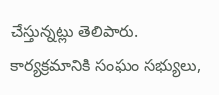చేస్తున్నట్లు తెలిపారు. కార్యక్రమానికి సంఘం సభ్యులు,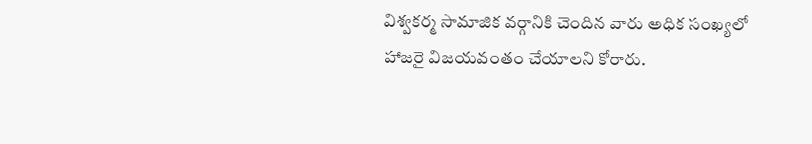విశ్వకర్మ సామాజిక వర్గానికి చెందిన వారు అధిక సంఖ్యలో హాజరై విజయవంతం చేయాలని కోరారు.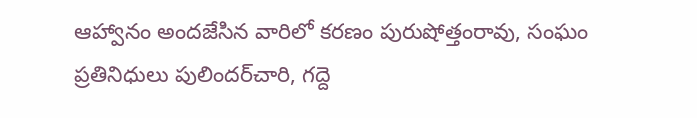ఆహ్వానం అందజేసిన వారిలో కరణం పురుషోత్తంరావు, సంఘం ప్రతినిధులు పులిందర్‌చారి, గద్దె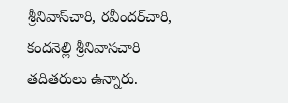శ్రీనివాస్‌చారి, రవీందర్‌చారి, కందనెల్లి శ్రీనివాసచారి తదితరులు ఉన్నారు.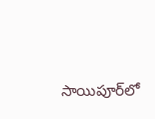సాయిపూర్‌లో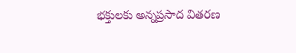భక్తులకు అన్నప్రసాద వితరణ